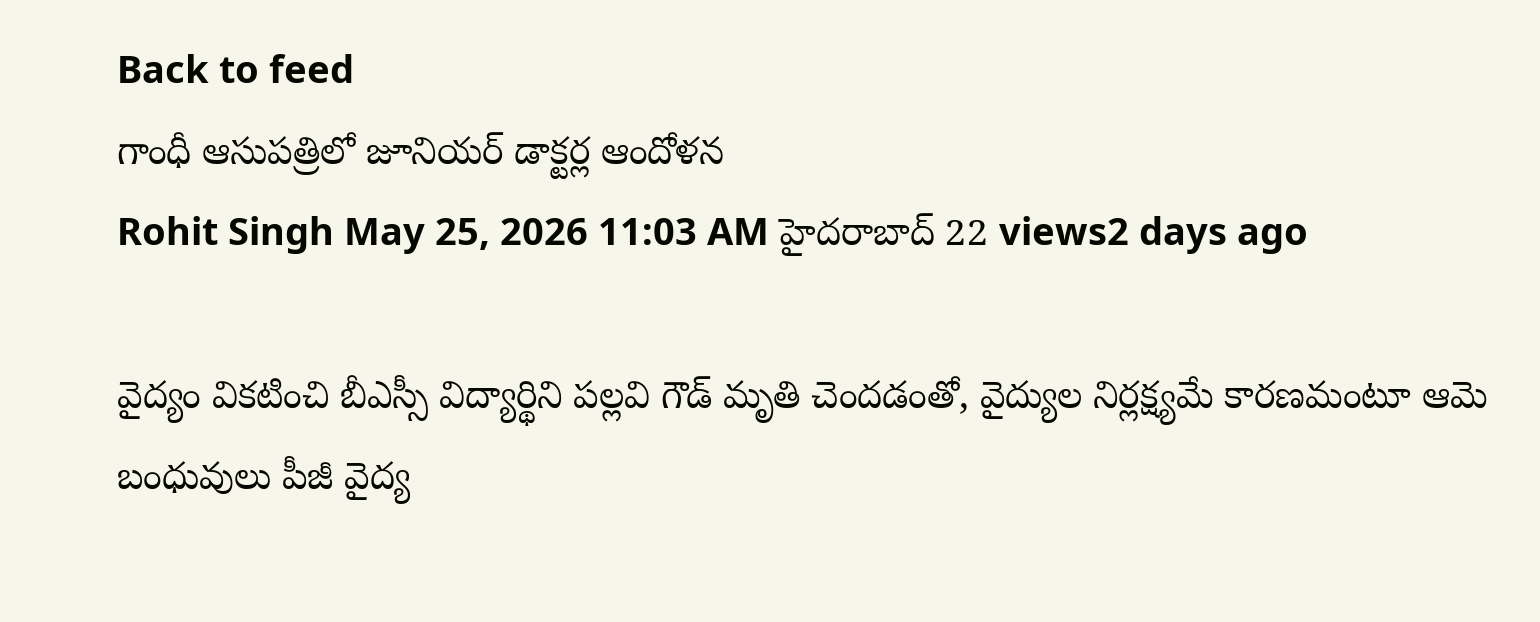Back to feed
గాంధీ ఆసుపత్రిలో జూనియర్ డాక్టర్ల ఆందోళన
Rohit Singh May 25, 2026 11:03 AM హైదరాబాద్ 22 views2 days ago

వైద్యం వికటించి బీఎస్సీ విద్యార్థిని పల్లవి గౌడ్ మృతి చెందడంతో, వైద్యుల నిర్లక్ష్యమే కారణమంటూ ఆమె బంధువులు పీజీ వైద్య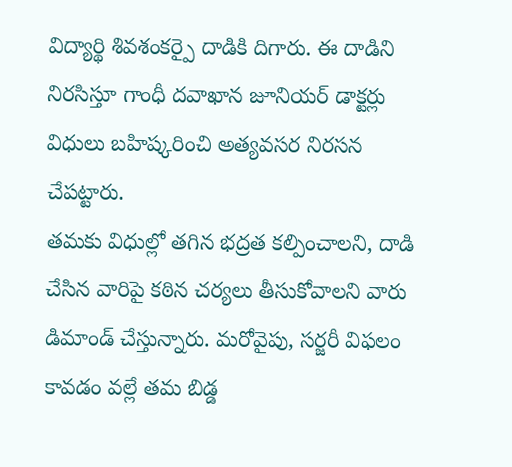విద్యార్థి శివశంకర్పై దాడికి దిగారు. ఈ దాడిని నిరసిస్తూ గాంధీ దవాఖాన జూనియర్ డాక్టర్లు విధులు బహిష్కరించి అత్యవసర నిరసన చేపట్టారు.
తమకు విధుల్లో తగిన భద్రత కల్పించాలని, దాడి చేసిన వారిపై కఠిన చర్యలు తీసుకోవాలని వారు డిమాండ్ చేస్తున్నారు. మరోవైపు, సర్జరీ విఫలం కావడం వల్లే తమ బిడ్డ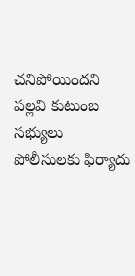చనిపోయిందని పల్లవి కుటుంబ సభ్యులు పోలీసులకు ఫిర్యాదు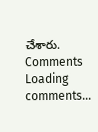చేశారు.
Comments
Loading comments...